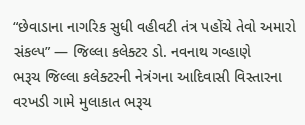“છેવાડાના નાગરિક સુધી વહીવટી તંત્ર પહોંચે તેવો અમારો સંકલ્પ” — જિલ્લા કલેક્ટર ડો. નવનાથ ગવ્હાણે
ભરૂચ જિલ્લા કલેક્ટરની નેત્રંગના આદિવાસી વિસ્તારના વરખડી ગામે મુલાકાત ભરૂચ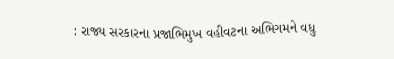: રાજ્ય સરકારના પ્રજાભિમુખ વહીવટના અભિગમને વધુ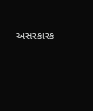અસરકારક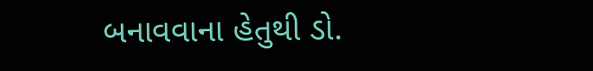બનાવવાના હેતુથી ડો.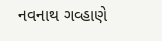નવનાથ ગવ્હાણે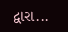દ્વારા...